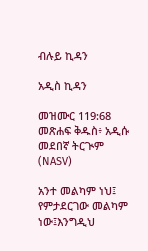ብሉይ ኪዳን

አዲስ ኪዳን

መዝሙር 119:68 መጽሐፍ ቅዱስ፥ አዲሱ መደበኛ ትርጒም (NASV)

አንተ መልካም ነህ፤ የምታደርገው መልካም ነው፤እንግዲህ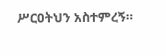ሥርዐትህን አስተምረኝ።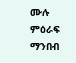ሙሉ ምዕራፍ ማንበብ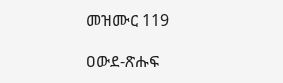መዝሙር 119

ዐውደ-ጽሑፍ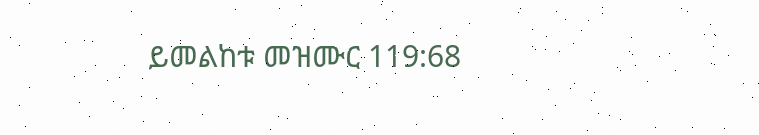ይመልከቱ መዝሙር 119:68